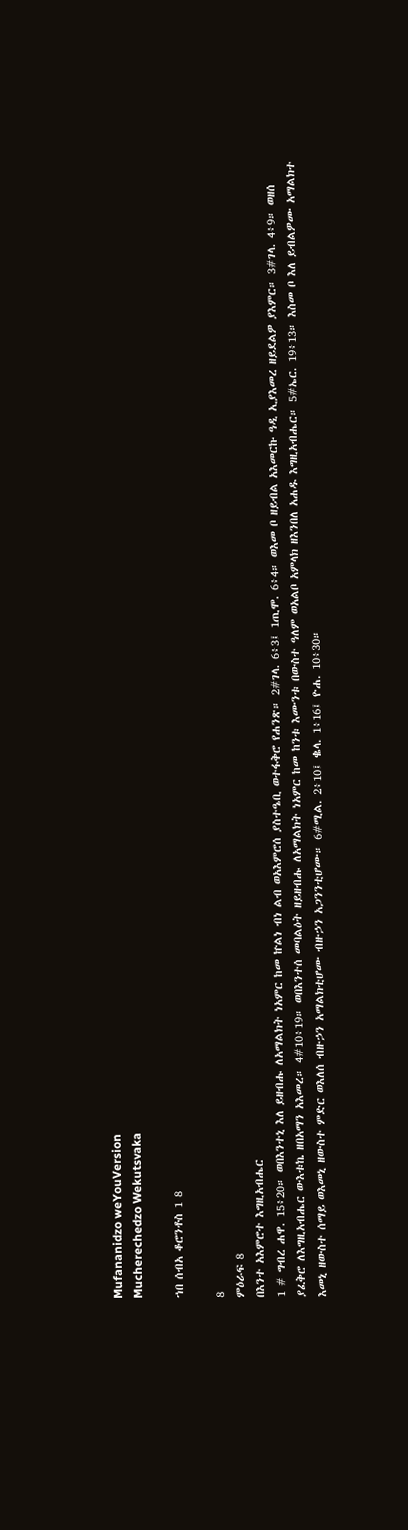Mufananidzo weYouVersion
Mucherechedzo Wekutsvaka

ኀበ ሰብአ ቆሮንቶስ 1 8

8
ምዕራፍ 8
በእንተ አእምሮተ እግዚአብሔር
1 # ግብረ ሐዋ. 15፥20። ወበእንተኒ እለ ይዘብሑ ለአማልክት ነአምር ከመ ኵልነ ብነ ልብ ወአእምሮሰ ያስተዔቢ ወተፋቅሮ የሐንጽ። 2#ገላ. 6፥3፤ 1ጢሞ. 6፥4። ወእመ ቦ ዘይብል አእመርኩ ዓዲ ኢያእመረ ዘይደልዎ ያእምር። 3#ገላ. 4፥9። ወዘሰ ያፈቅሮ ለእግዚአብሔር ውእቱኬ ዘበአማን አእመረ። 4#10፥19። ወበእንተሰ መባልዕት ዘይዘብሑ ለአማልክት ነአምር ከመ ከንቱ እሙንቱ በውስተ ዓለም ወአልቦ አምላክ ዘእንበለ አሐዱ እግዚአብሔር። 5#ኤር. 19፥13። እስመ ቦ እለ ይብልዎሙ አማልክተ እመኒ ዘውስተ ሰማይ ወእመኒ ዘውስተ ምድር ወእለሰ ብዙኃን አማልክቲሆሙ ብዙኃን አጋንንቲሆሙ። 6#ሚል. 2፥10፤ ቈላ. 1፥16፤ ዮሐ. 10፥30።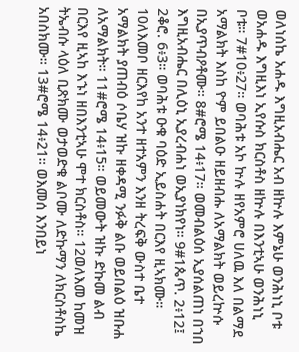ወለነሰኬ አሐዱ እግዚአብሔር አብ ዘኵሉ እምኔሁ ወንሕነኒ ቦቱ ወአሐዱ እግዚእነ ኢየሱስ ክርስቶስ ዘኵሉ በእንቲኣሁ ወንሕነኒ ቦቱ። 7#10፥27። ወባሕቱ አኮ ኵሉ ዘየአምሮ ሀለዉ እለ በልማደ አማልክት እስከ ዮም ይበልዑ ዘይዘብሑ ለአማልክት ወይረኵሱ በኢያጥብዖቶሙ። 8#ሮሜ 14፥17። ወመብልዕሰ ኢያሰልጠነ በኀበ እግዚአብሔር በሊዕኒ ኢያረብሐነ ወኢያነክየነ። 9#1ጴጥ. 2፥12፤ 2ቆሮ. 6፥3። ወባሕቱ ዑቁ ባዕድ ኢይስሐት በርእየ ዚኣክሙ። 10ለእመቦ ዘርእየከ አንተ ዘተአምን እንዘ ትረፍቅ ውስተ ቤተ አማልክት ያጠብዕ ሶቤሃ ዝኩ ዘቀዳሚ ንፉቅ ልቡ ወይበልዕ ዝቡሐ ለአማልክት። 11#ሮሜ 14፥15። ወይመውት ዝኩ ድኩመ ልብ በርእየ ዚኣከ እኁነ ዘበእንቲኣሁ ሞተ ክርስቶስ። 12ወለእመ ከመዝ ትኤብሱ ላዕለ ቢጽክሙ ወታወድቁ ልቦሙ ለድኩማን ለክርስቶስኬ አበስክሙ። 13#ሮሜ 14፥21። ወእመሰ እንበይነ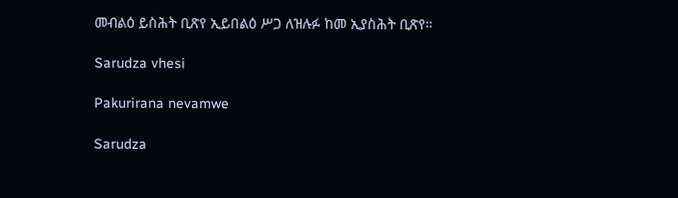መብልዕ ይስሕት ቢጽየ ኢይበልዕ ሥጋ ለዝሉፉ ከመ ኢያስሕት ቢጽየ።

Sarudza vhesi

Pakurirana nevamwe

Sarudza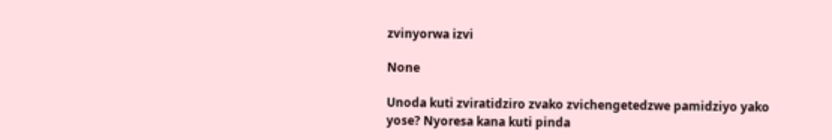zvinyorwa izvi

None

Unoda kuti zviratidziro zvako zvichengetedzwe pamidziyo yako yose? Nyoresa kana kuti pinda